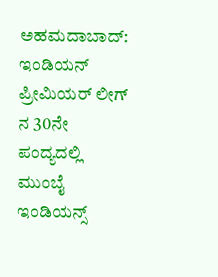ಅಹಮದಾಬಾದ್: ಇಂಡಿಯನ್ ಪ್ರೀಮಿಯರ್ ಲೀಗ್ ನ 30ನೇ ಪಂದ್ಯದಲ್ಲಿ ಮುಂಬೈ ಇಂಡಿಯನ್ಸ್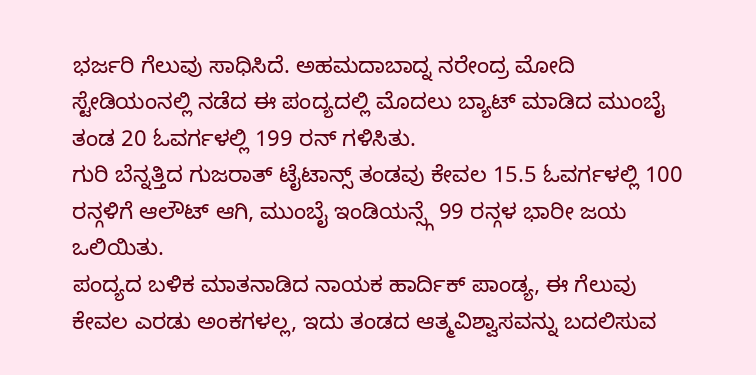ಭರ್ಜರಿ ಗೆಲುವು ಸಾಧಿಸಿದೆ. ಅಹಮದಾಬಾದ್ನ ನರೇಂದ್ರ ಮೋದಿ ಸ್ಟೇಡಿಯಂನಲ್ಲಿ ನಡೆದ ಈ ಪಂದ್ಯದಲ್ಲಿ ಮೊದಲು ಬ್ಯಾಟ್ ಮಾಡಿದ ಮುಂಬೈ ತಂಡ 20 ಓವರ್ಗಳಲ್ಲಿ 199 ರನ್ ಗಳಿಸಿತು.
ಗುರಿ ಬೆನ್ನತ್ತಿದ ಗುಜರಾತ್ ಟೈಟಾನ್ಸ್ ತಂಡವು ಕೇವಲ 15.5 ಓವರ್ಗಳಲ್ಲಿ 100 ರನ್ಗಳಿಗೆ ಆಲೌಟ್ ಆಗಿ, ಮುಂಬೈ ಇಂಡಿಯನ್ಸ್ಗೆ 99 ರನ್ಗಳ ಭಾರೀ ಜಯ ಒಲಿಯಿತು.
ಪಂದ್ಯದ ಬಳಿಕ ಮಾತನಾಡಿದ ನಾಯಕ ಹಾರ್ದಿಕ್ ಪಾಂಡ್ಯ, ಈ ಗೆಲುವು ಕೇವಲ ಎರಡು ಅಂಕಗಳಲ್ಲ, ಇದು ತಂಡದ ಆತ್ಮವಿಶ್ವಾಸವನ್ನು ಬದಲಿಸುವ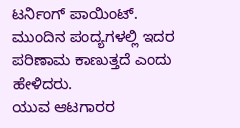ಟರ್ನಿಂಗ್ ಪಾಯಿಂಟ್. ಮುಂದಿನ ಪಂದ್ಯಗಳಲ್ಲಿ ಇದರ ಪರಿಣಾಮ ಕಾಣುತ್ತದೆ ಎಂದು ಹೇಳಿದರು.
ಯುವ ಆಟಗಾರರ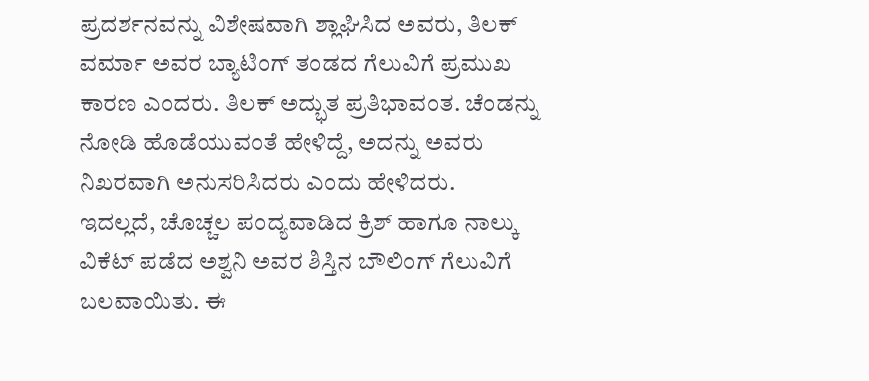ಪ್ರದರ್ಶನವನ್ನು ವಿಶೇಷವಾಗಿ ಶ್ಲಾಘಿಸಿದ ಅವರು, ತಿಲಕ್ ವರ್ಮಾ ಅವರ ಬ್ಯಾಟಿಂಗ್ ತಂಡದ ಗೆಲುವಿಗೆ ಪ್ರಮುಖ ಕಾರಣ ಎಂದರು. ತಿಲಕ್ ಅದ್ಭುತ ಪ್ರತಿಭಾವಂತ. ಚೆಂಡನ್ನು ನೋಡಿ ಹೊಡೆಯುವಂತೆ ಹೇಳಿದ್ದೆ, ಅದನ್ನು ಅವರು ನಿಖರವಾಗಿ ಅನುಸರಿಸಿದರು ಎಂದು ಹೇಳಿದರು.
ಇದಲ್ಲದೆ, ಚೊಚ್ಚಲ ಪಂದ್ಯವಾಡಿದ ಕ್ರಿಶ್ ಹಾಗೂ ನಾಲ್ಕು ವಿಕೆಟ್ ಪಡೆದ ಅಶ್ವನಿ ಅವರ ಶಿಸ್ತಿನ ಬೌಲಿಂಗ್ ಗೆಲುವಿಗೆ ಬಲವಾಯಿತು. ಈ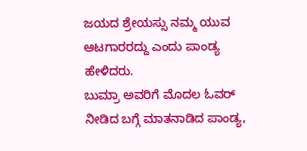ಜಯದ ಶ್ರೇಯಸ್ಸು ನಮ್ಮ ಯುವ ಆಟಗಾರರದ್ದು ಎಂದು ಪಾಂಡ್ಯ ಹೇಳಿದರು.
ಬುಮ್ರಾ ಅವರಿಗೆ ಮೊದಲ ಓವರ್ ನೀಡಿದ ಬಗ್ಗೆ ಮಾತನಾಡಿದ ಪಾಂಡ್ಯ,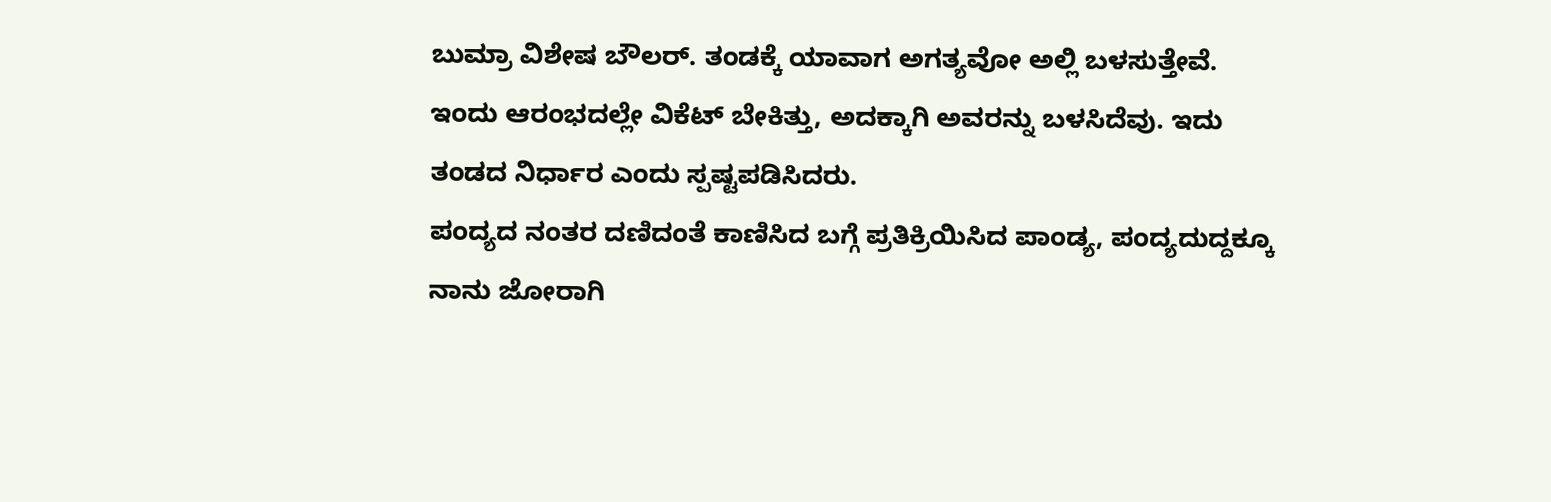ಬುಮ್ರಾ ವಿಶೇಷ ಬೌಲರ್. ತಂಡಕ್ಕೆ ಯಾವಾಗ ಅಗತ್ಯವೋ ಅಲ್ಲಿ ಬಳಸುತ್ತೇವೆ. ಇಂದು ಆರಂಭದಲ್ಲೇ ವಿಕೆಟ್ ಬೇಕಿತ್ತು, ಅದಕ್ಕಾಗಿ ಅವರನ್ನು ಬಳಸಿದೆವು. ಇದು ತಂಡದ ನಿರ್ಧಾರ ಎಂದು ಸ್ಪಷ್ಟಪಡಿಸಿದರು.
ಪಂದ್ಯದ ನಂತರ ದಣಿದಂತೆ ಕಾಣಿಸಿದ ಬಗ್ಗೆ ಪ್ರತಿಕ್ರಿಯಿಸಿದ ಪಾಂಡ್ಯ, ಪಂದ್ಯದುದ್ದಕ್ಕೂ ನಾನು ಜೋರಾಗಿ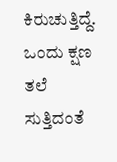ಕಿರುಚುತ್ತಿದ್ದೆ. ಒಂದು ಕ್ಷಣ ತಲೆ ಸುತ್ತಿದಂತೆ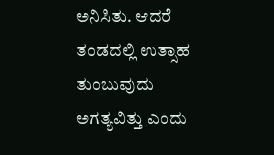ಅನಿಸಿತು. ಆದರೆ ತಂಡದಲ್ಲಿ ಉತ್ಸಾಹ ತುಂಬುವುದು ಅಗತ್ಯವಿತ್ತು ಎಂದು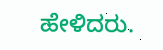ಹೇಳಿದರು.